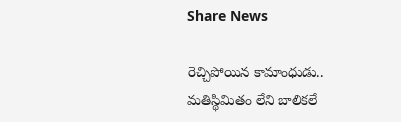Share News

రెచ్చిపోయిన కామాంధుడు.. మతిస్థిమితం లేని బాలికలే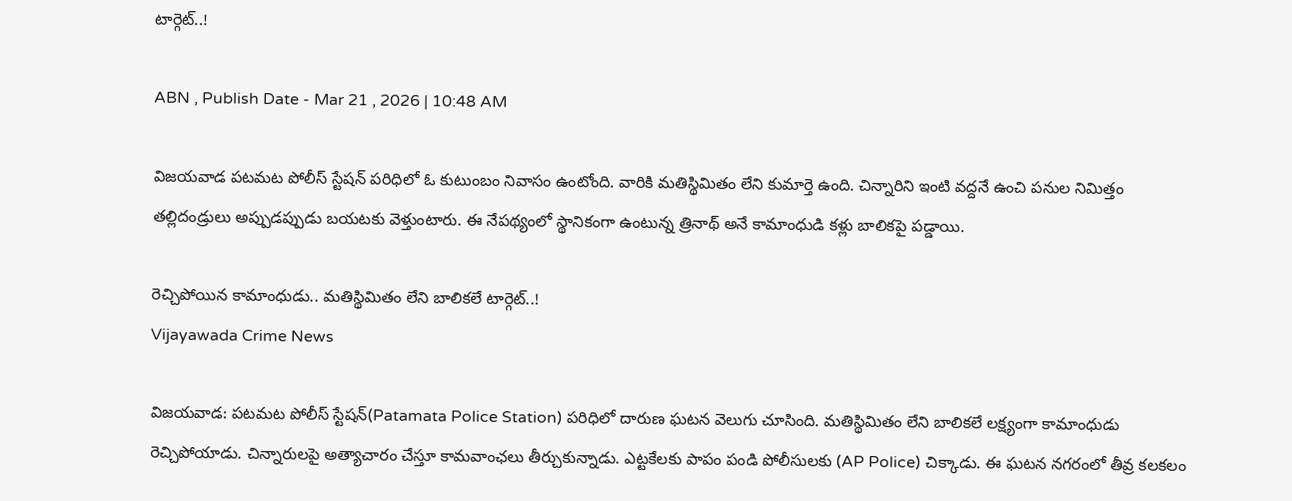టార్గెట్..!

ABN , Publish Date - Mar 21 , 2026 | 10:48 AM

విజయవాడ పటమట పోలీస్ స్టేషన్ పరిధిలో ఓ కుటుంబం నివాసం ఉంటోంది. వారికి మతిస్థిమితం లేని కుమార్తె ఉంది. చిన్నారిని ఇంటి వద్దనే ఉంచి పనుల నిమిత్తం తల్లిదండ్రులు అప్పుడప్పుడు బయటకు వెళ్తుంటారు. ఈ నేపథ్యంలో స్థానికంగా ఉంటున్న త్రినాథ్ అనే కామాంధుడి కళ్లు బాలికపై పడ్డాయి.

రెచ్చిపోయిన కామాంధుడు.. మతిస్థిమితం లేని బాలికలే టార్గెట్..!
Vijayawada Crime News

విజయవాడ: పటమట పోలీస్ స్టేషన్(Patamata Police Station) పరిధిలో దారుణ ఘటన వెలుగు చూసింది. మతిస్థిమితం లేని బాలికలే లక్ష్యంగా కామాంధుడు రెచ్చిపోయాడు. చిన్నారులపై అత్యాచారం చేస్తూ కామవాంఛలు తీర్చుకున్నాడు. ఎట్టకేలకు పాపం పండి పోలీసులకు (AP Police) చిక్కాడు. ఈ ఘటన నగరంలో తీవ్ర కలకలం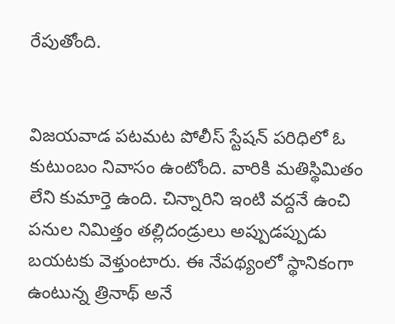రేపుతోంది.


విజయవాడ పటమట పోలీస్ స్టేషన్ పరిధిలో ఓ కుటుంబం నివాసం ఉంటోంది. వారికి మతిస్థిమితం లేని కుమార్తె ఉంది. చిన్నారిని ఇంటి వద్దనే ఉంచి పనుల నిమిత్తం తల్లిదండ్రులు అప్పుడప్పుడు బయటకు వెళ్తుంటారు. ఈ నేపథ్యంలో స్థానికంగా ఉంటున్న త్రినాథ్ అనే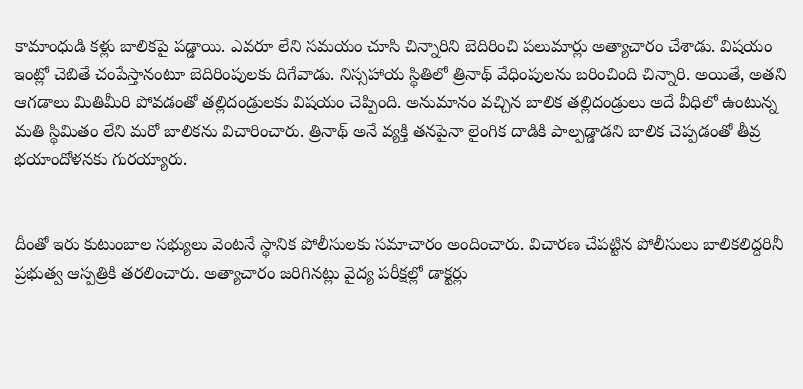కామాంధుడి కళ్లు బాలికపై పడ్డాయి. ఎవరూ లేని సమయం చూసి చిన్నారిని బెదిరించి పలుమార్లు అత్యాచారం చేశాడు. విషయం ఇంట్లో చెబితే చంపేస్తానంటూ బెదిరింపులకు దిగేవాడు. నిస్సహాయ స్థితిలో త్రినాథ్ వేధింపులను బరించింది చిన్నారి. అయితే, అతని ఆగడాలు మితిమీరి పోవడంతో తల్లిదండ్రులకు విషయం చెప్పింది. అనుమానం వచ్చిన బాలిక తల్లిదండ్రులు అదే వీధిలో ఉంటున్న మతి స్థిమితం లేని మరో బాలికను విచారించారు. త్రినాథ్ అనే వ్యక్తి తనపైనా లైంగిక దాడికి పాల్పడ్డాడని బాలిక చెప్పడంతో తీవ్ర భయాందోళనకు గురయ్యారు.


దీంతో ఇరు కుటుంబాల సభ్యులు వెంటనే స్థానిక పోలీసులకు సమాచారం అందించారు. విచారణ చేపట్టిన పోలీసులు బాలికలిద్దరినీ ప్రభుత్వ ఆస్పత్రికి తరలించారు. అత్యాచారం జరిగినట్లు వైద్య పరీక్షల్లో డాక్టర్లు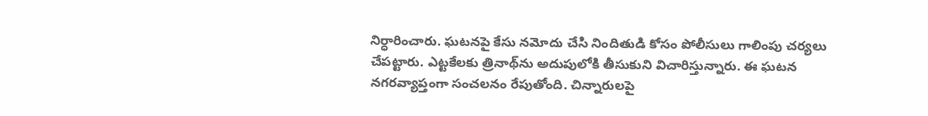నిర్ధారించారు. ఘటనపై కేసు నమోదు చేసి నిందితుడి కోసం పోలీసులు గాలింపు చర్యలు చేపట్టారు. ఎట్టకేలకు త్రినాథ్‌ను అదుపులోకి తీసుకుని విచారిస్తున్నారు. ఈ ఘటన నగరవ్యాప్తంగా సంచలనం రేపుతోంది. చిన్నారులపై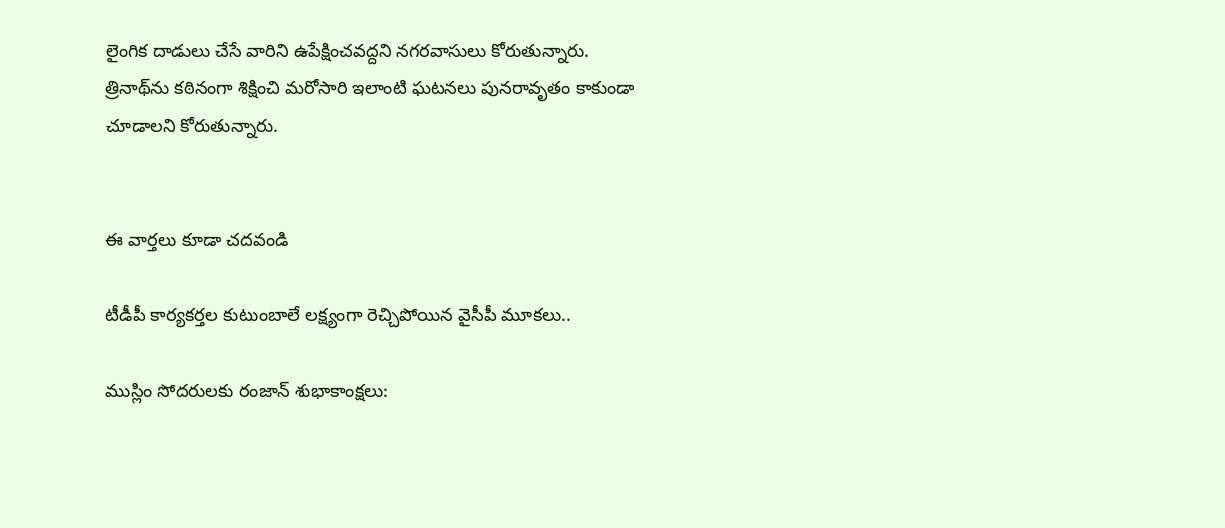లైంగిక దాడులు చేసే వారిని ఉపేక్షించవద్దని నగరవాసులు కోరుతున్నారు. త్రినాథ్‌ను కఠినంగా శిక్షించి మరోసారి ఇలాంటి ఘటనలు పునరావృతం కాకుండా చూడాలని కోరుతున్నారు.


ఈ వార్తలు కూడా చదవండి

టీడీపీ కార్యకర్తల కుటుంబాలే లక్ష్యంగా రెచ్చిపోయిన వైసీపీ మూకలు..

ముస్లిం సోదరులకు రంజాన్ శుభాకాంక్షలు: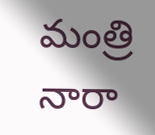మంత్రి నారా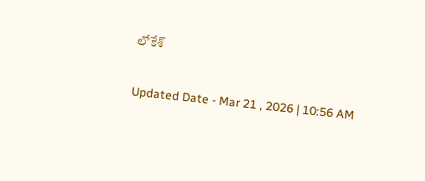లోకేశ్

Updated Date - Mar 21 , 2026 | 10:56 AM